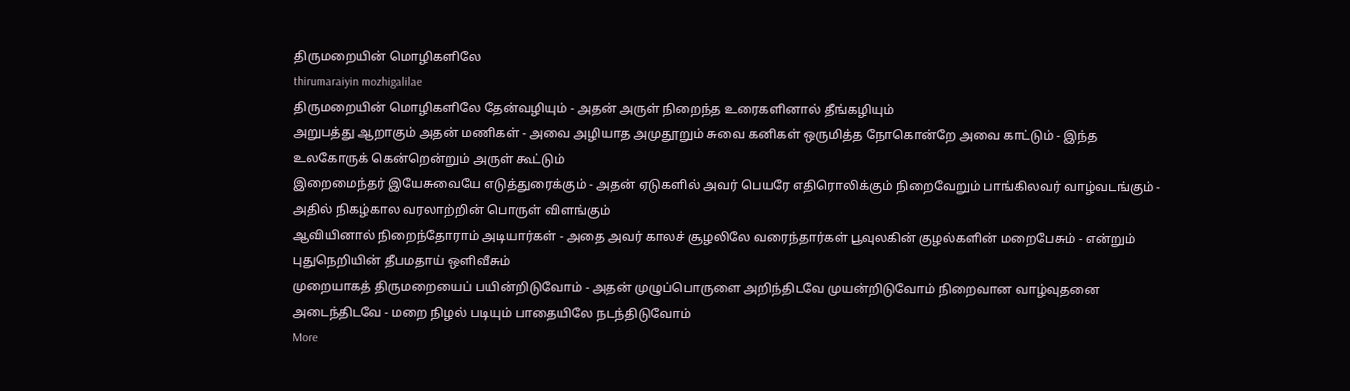திருமறையின் மொழிகளிலே
thirumaraiyin mozhigalilae
திருமறையின் மொழிகளிலே தேன்வழியும் - அதன் அருள் நிறைந்த உரைகளினால் தீங்கழியும்
அறுபத்து ஆறாகும் அதன் மணிகள் - அவை அழியாத அமுதூறும் சுவை கனிகள் ஒருமித்த நோகொன்றே அவை காட்டும் - இந்த உலகோருக் கென்றென்றும் அருள் கூட்டும்
இறைமைந்தர் இயேசுவையே எடுத்துரைக்கும் - அதன் ஏடுகளில் அவர் பெயரே எதிரொலிக்கும் நிறைவேறும் பாங்கிலவர் வாழ்வடங்கும் - அதில் நிகழ்கால வரலாற்றின் பொருள் விளங்கும்
ஆவியினால் நிறைந்தோராம் அடியார்கள் - அதை அவர் காலச் சூழலிலே வரைந்தார்கள் பூவுலகின் குழல்களின் மறைபேசும் - என்றும் புதுநெறியின் தீபமதாய் ஒளிவீசும்
முறையாகத் திருமறையைப் பயின்றிடுவோம் - அதன் முழுப்பொருளை அறிந்திடவே முயன்றிடுவோம் நிறைவான வாழ்வுதனை அடைந்திடவே - மறை நிழல் படியும் பாதையிலே நடந்திடுவோம்
More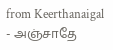from Keerthanaigal
- அஞ்சாதே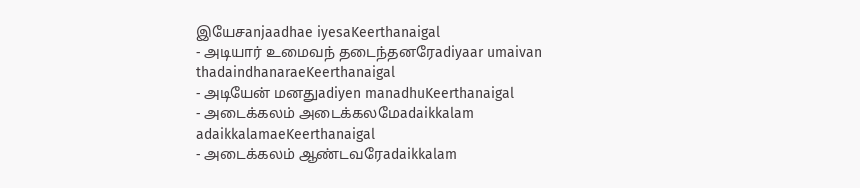இயேசanjaadhae iyesaKeerthanaigal
- அடியார் உமைவந் தடைந்தனரேadiyaar umaivan thadaindhanaraeKeerthanaigal
- அடியேன் மனதுadiyen manadhuKeerthanaigal
- அடைக்கலம் அடைக்கலமேadaikkalam adaikkalamaeKeerthanaigal
- அடைக்கலம் ஆண்டவரேadaikkalam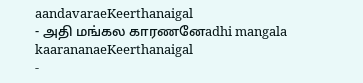aandavaraeKeerthanaigal
- அதி மங்கல காரணனேadhi mangala kaarananaeKeerthanaigal
-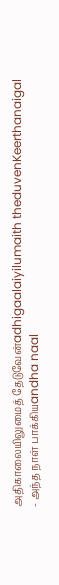அதிகாலையிலுமைத் தேடுவேன்adhigaalaiyilumaith theduvenKeerthanaigal
- அந்த நாள் பாக்கியandha naal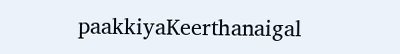paakkiyaKeerthanaigal